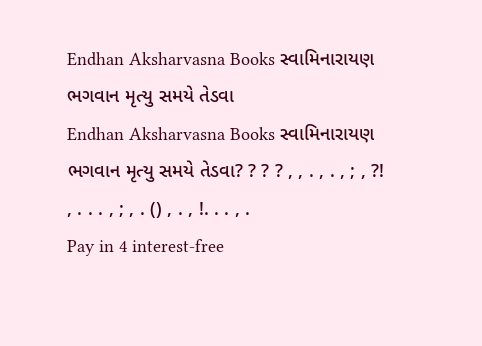Endhan Aksharvasna Books સ્વામિનારાયણ ભગવાન મૃત્યુ સમયે તેડવા
Endhan Aksharvasna Books સ્વામિનારાયણ ભગવાન મૃત્યુ સમયે તેડવા? ? ? ? , , . , . , ; , ?! , . . . , ; , . () , . , !. . . , .
Pay in 4 interest-free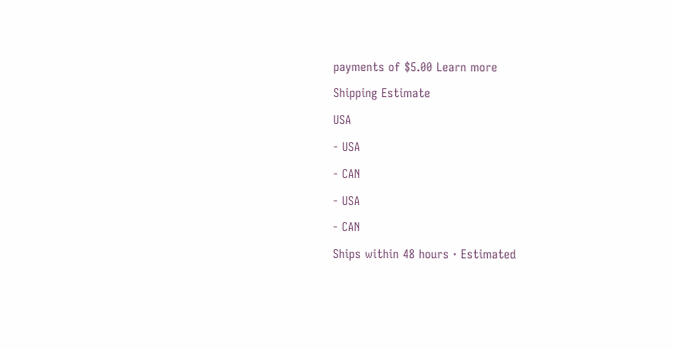payments of $5.00 Learn more
Shipping Estimate
USA
- USA
- CAN
- USA
- CAN
Ships within 48 hours · Estimated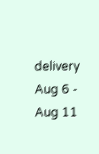delivery Aug 6 - Aug 11